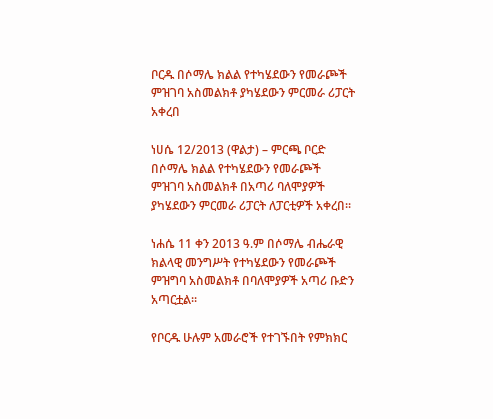ቦርዱ በሶማሌ ክልል የተካሄደውን የመራጮች ምዝገባ አስመልክቶ ያካሄደውን ምርመራ ሪፓርት አቀረበ

ነሀሴ 12/2013 (ዋልታ) – ምርጫ ቦርድ በሶማሌ ክልል የተካሄደውን የመራጮች ምዝገባ አስመልክቶ በአጣሪ ባለሞያዎች ያካሄደውን ምርመራ ሪፓርት ለፓርቲዎች አቀረበ፡፡

ነሐሴ 11 ቀን 2013 ዓ.ም በሶማሌ ብሔራዊ ክልላዊ መንግሥት የተካሄደውን የመራጮች ምዝግባ አስመልክቶ በባለሞያዎች አጣሪ ቡድን አጣርቷል፡፡

የቦርዱ ሁሉም አመራሮች የተገኙበት የምክክር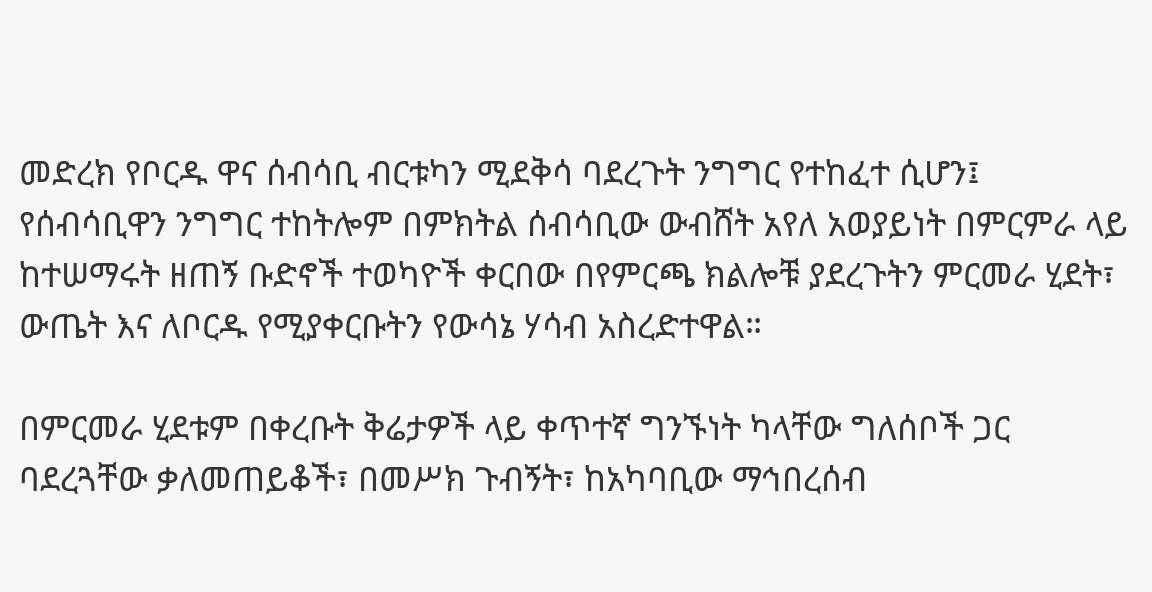መድረክ የቦርዱ ዋና ሰብሳቢ ብርቱካን ሚደቅሳ ባደረጉት ንግግር የተከፈተ ሲሆን፤ የሰብሳቢዋን ንግግር ተከትሎም በምክትል ሰብሳቢው ውብሸት አየለ አወያይነት በምርምራ ላይ ከተሠማሩት ዘጠኝ ቡድኖች ተወካዮች ቀርበው በየምርጫ ክልሎቹ ያደረጉትን ምርመራ ሂደት፣ ውጤት እና ለቦርዱ የሚያቀርቡትን የውሳኔ ሃሳብ አስረድተዋል።

በምርመራ ሂደቱም በቀረቡት ቅሬታዎች ላይ ቀጥተኛ ግንኙነት ካላቸው ግለሰቦች ጋር ባደረጓቸው ቃለመጠይቆች፣ በመሥክ ጉብኝት፣ ከአካባቢው ማኅበረሰብ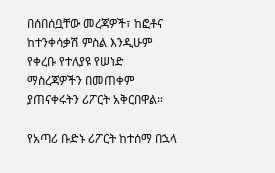በሰበሰቧቸው መረጃዎች፣ ከፎቶና ከተንቀሳቃሽ ምስል እንዲሁም የቀረቡ የተለያዩ የሠነድ ማስረጃዎችን በመጠቀም ያጠናቀሩትን ሪፖርት አቅርበዋል።

የአጣሪ ቡድኑ ሪፖርት ከተሰማ በኋላ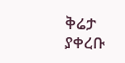ቅሬታ ያቀረቡ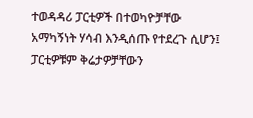ተወዳዳሪ ፓርቲዎች በተወካዮቻቸው አማካኝነት ሃሳብ እንዲሰጡ የተደረጉ ሲሆን፤ ፓርቲዎቹም ቅሬታዎቻቸውን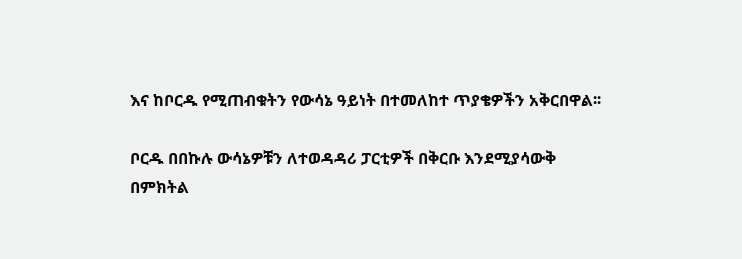እና ከቦርዱ የሚጠብቁትን የውሳኔ ዓይነት በተመለከተ ጥያቄዎችን አቅርበዋል፡፡

ቦርዱ በበኩሉ ውሳኔዎቹን ለተወዳዳሪ ፓርቲዎች በቅርቡ እንደሚያሳውቅ በምክትል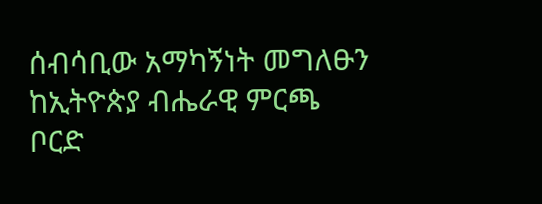ሰብሳቢው አማካኝነት መግለፁን ከኢትዮጵያ ብሔራዊ ምርጫ ቦርድ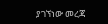ያገኘነው መረጃ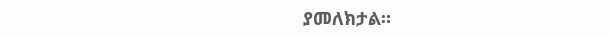ያመለክታል።